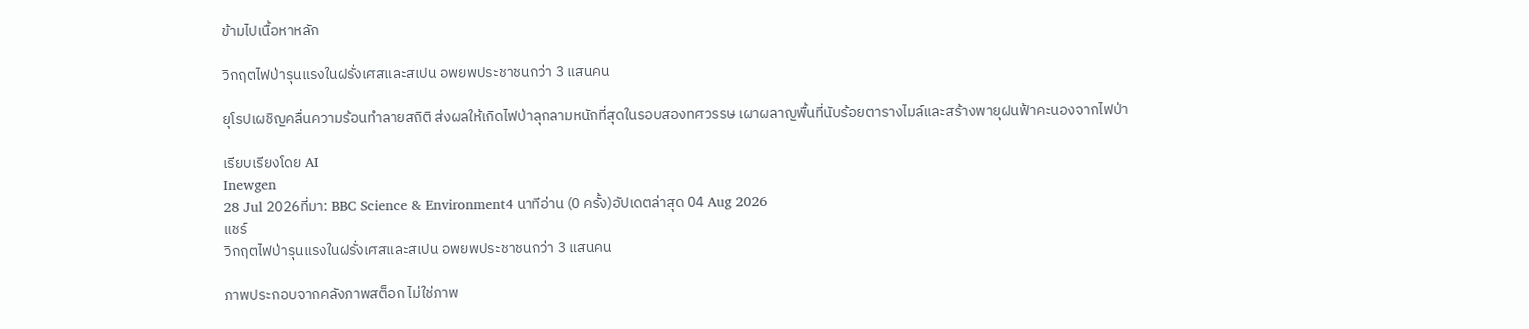ข้ามไปเนื้อหาหลัก

วิกฤตไฟป่ารุนแรงในฝรั่งเศสและสเปน อพยพประชาชนกว่า 3 แสนคน

ยุโรปเผชิญคลื่นความร้อนทำลายสถิติ ส่งผลให้เกิดไฟป่าลุกลามหนักที่สุดในรอบสองทศวรรษ เผาผลาญพื้นที่นับร้อยตารางไมล์และสร้างพายุฝนฟ้าคะนองจากไฟป่า

เรียบเรียงโดย AI
Inewgen
28 Jul 2026ที่มา: BBC Science & Environment4 นาทีอ่าน (0 ครั้ง)อัปเดตล่าสุด 04 Aug 2026
แชร์
วิกฤตไฟป่ารุนแรงในฝรั่งเศสและสเปน อพยพประชาชนกว่า 3 แสนคน

ภาพประกอบจากคลังภาพสต็อก ไม่ใช่ภาพ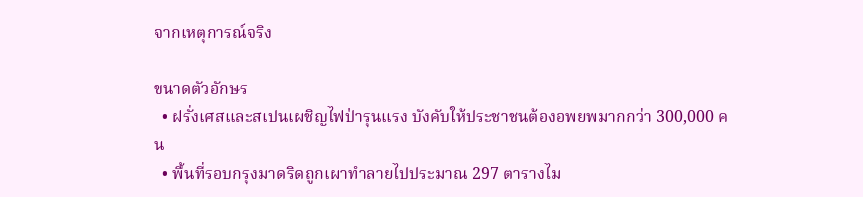จากเหตุการณ์จริง

ขนาดตัวอักษร
  • ฝรั่งเศสและสเปนเผชิญไฟป่ารุนแรง บังคับให้ประชาชนต้องอพยพมากกว่า 300,000 คน
  • พื้นที่รอบกรุงมาดริดถูกเผาทำลายไปประมาณ 297 ตารางไม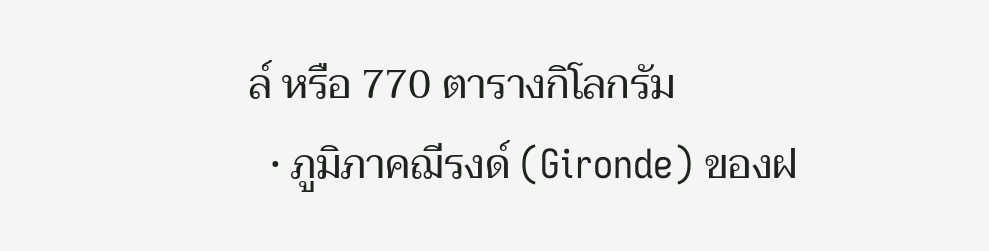ล์ หรือ 770 ตารางกิโลกรัม
  • ภูมิภาคฌีรงด์ (Gironde) ของฝ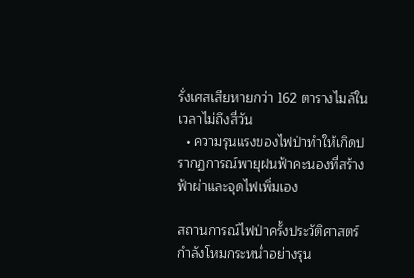รั่งเศสเสียหายกว่า 162 ตารางไมล์ในเวลาไม่ถึงสี่วัน
  • ความรุนแรงของไฟป่าทำให้เกิดปรากฏการณ์พายุฝนฟ้าคะนองที่สร้างฟ้าผ่าและจุดไฟเพิ่มเอง

สถานการณ์ไฟป่าครั้งประวัติศาสตร์กำลังโหมกระหน่ำอย่างรุน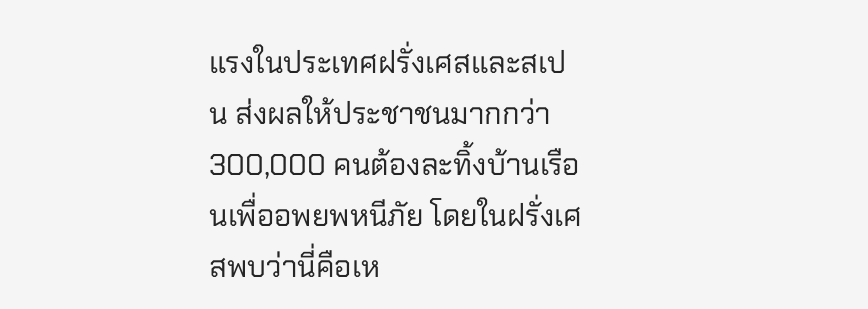แรงในประเทศฝรั่งเศสและสเปน ส่งผลให้ประชาชนมากกว่า 300,000 คนต้องละทิ้งบ้านเรือนเพื่ออพยพหนีภัย โดยในฝรั่งเศสพบว่านี่คือเห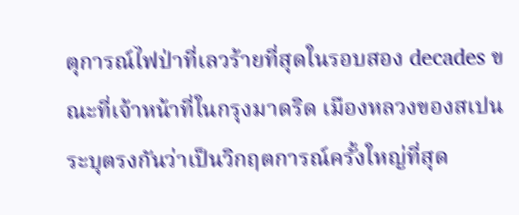ตุการณ์ไฟป่าที่เลวร้ายที่สุดในรอบสอง decades ขณะที่เจ้าหน้าที่ในกรุงมาดริด เมืองหลวงของสเปน ระบุตรงกันว่าเป็นวิกฤตการณ์ครั้งใหญ่ที่สุด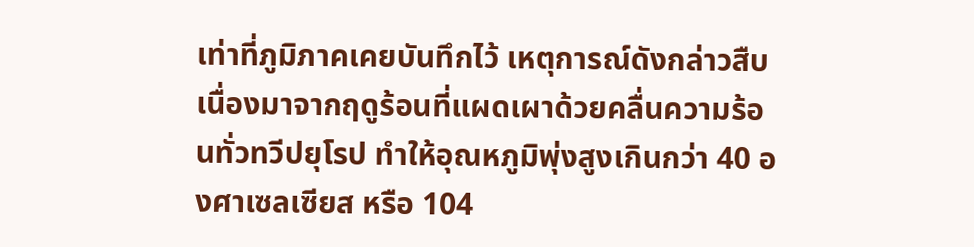เท่าที่ภูมิภาคเคยบันทึกไว้ เหตุการณ์ดังกล่าวสืบเนื่องมาจากฤดูร้อนที่แผดเผาด้วยคลื่นความร้อนทั่วทวีปยุโรป ทำให้อุณหภูมิพุ่งสูงเกินกว่า 40 องศาเซลเซียส หรือ 104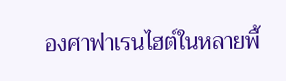องศาฟาเรนไฮต์ในหลายพื้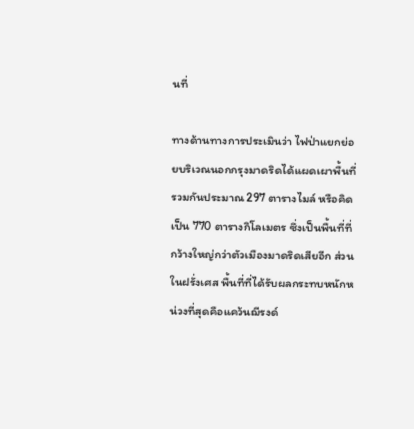นที่

ทางด้านทางการประเมินว่า ไฟป่าแยกย่อยบริเวณนอกกรุงมาดริดได้แผดเผาพื้นที่รวมกันประมาณ 297 ตารางไมล์ หรือคิดเป็น 770 ตารางกิโลเมตร ซึ่งเป็นพื้นที่ที่กว้างใหญ่กว่าตัวเมืองมาดริดเสียอีก ส่วนในฝรั่งเศส พื้นที่ที่ได้รับผลกระทบหนักหน่วงที่สุดคือแคว้นฌีรงด์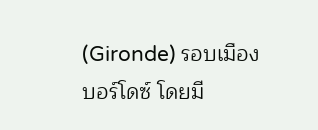(Gironde) รอบเมืองบอร์โดซ์ โดยมี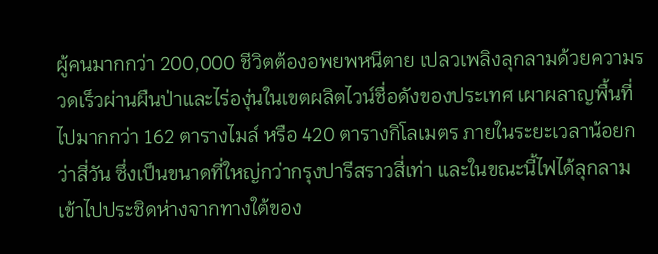ผู้คนมากกว่า 200,000 ชีวิตต้องอพยพหนีตาย เปลวเพลิงลุกลามด้วยความรวดเร็วผ่านผืนป่าและไร่องุ่นในเขตผลิตไวน์ชื่อดังของประเทศ เผาผลาญพื้นที่ไปมากกว่า 162 ตารางไมล์ หรือ 420 ตารางกิโลเมตร ภายในระยะเวลาน้อยกว่าสี่วัน ซึ่งเป็นขนาดที่ใหญ่กว่ากรุงปารีสราวสี่เท่า และในขณะนี้ไฟได้ลุกลามเข้าไปประชิดห่างจากทางใต้ของ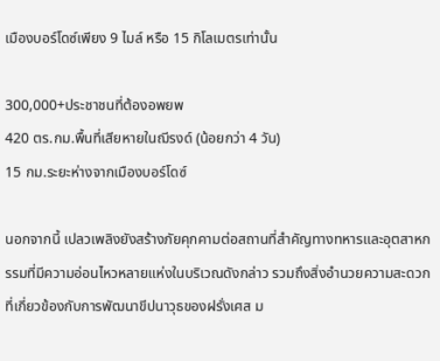เมืองบอร์โดซ์เพียง 9 ไมล์ หรือ 15 กิโลเมตรเท่านั้น

300,000+ประชาชนที่ต้องอพยพ
420 ตร.กม.พื้นที่เสียหายในฌีรงด์ (น้อยกว่า 4 วัน)
15 กม.ระยะห่างจากเมืองบอร์โดซ์

นอกจากนี้ เปลวเพลิงยังสร้างภัยคุกคามต่อสถานที่สำคัญทางทหารและอุตสาหกรรมที่มีความอ่อนไหวหลายแห่งในบริเวณดังกล่าว รวมถึงสิ่งอำนวยความสะดวกที่เกี่ยวข้องกับการพัฒนาขีปนาวุธของฝรั่งเศส ม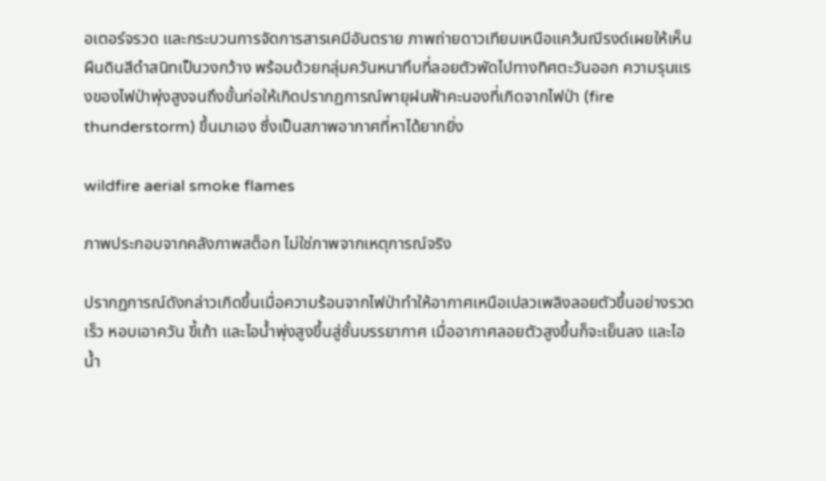อเตอร์จรวด และกระบวนการจัดการสารเคมีอันตราย ภาพถ่ายดาวเทียมเหนือแคว้นฌีรงด์เผยให้เห็นผืนดินสีดำสนิทเป็นวงกว้าง พร้อมด้วยกลุ่มควันหนาทึบที่ลอยตัวพัดไปทางทิศตะวันออก ความรุนแรงของไฟป่าพุ่งสูงจนถึงขั้นก่อให้เกิดปรากฏการณ์พายุฝนฟ้าคะนองที่เกิดจากไฟป่า (fire thunderstorm) ขึ้นมาเอง ซึ่งเป็นสภาพอากาศที่หาได้ยากยิ่ง

wildfire aerial smoke flames

ภาพประกอบจากคลังภาพสต็อก ไม่ใช่ภาพจากเหตุการณ์จริง

ปรากฏการณ์ดังกล่าวเกิดขึ้นเมื่อความร้อนจากไฟป่าทำให้อากาศเหนือเปลวเพลิงลอยตัวขึ้นอย่างรวดเร็ว หอบเอาควัน ขี้เถ้า และไอน้ำพุ่งสูงขึ้นสู่ชั้นบรรยากาศ เมื่ออากาศลอยตัวสูงขึ้นก็จะเย็นลง และไอน้ำ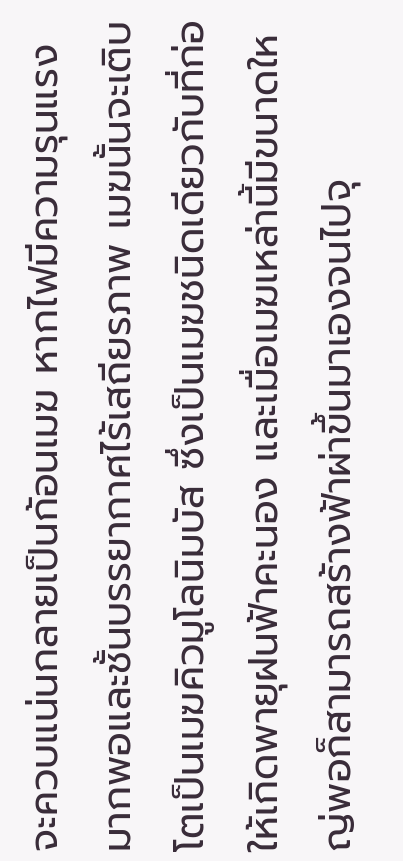จะควบแน่นกลายเป็นก้อนเมฆ หากไฟมีความรุนแรงมากพอและชั้นบรรยากาศไร้เสถียรภาพ เมฆนั้นจะเติบโตเป็นเมฆคิวมูโลนิมบัส ซึ่งเป็นเมฆชนิดเดียวกับที่ก่อให้เกิดพายุฝนฟ้าคะนอง และเมื่อเมฆเหล่านี้มีขนาดใหญ่พอก็สามารถสร้างฟ้าผ่าขึ้นมาเองจนไปจุ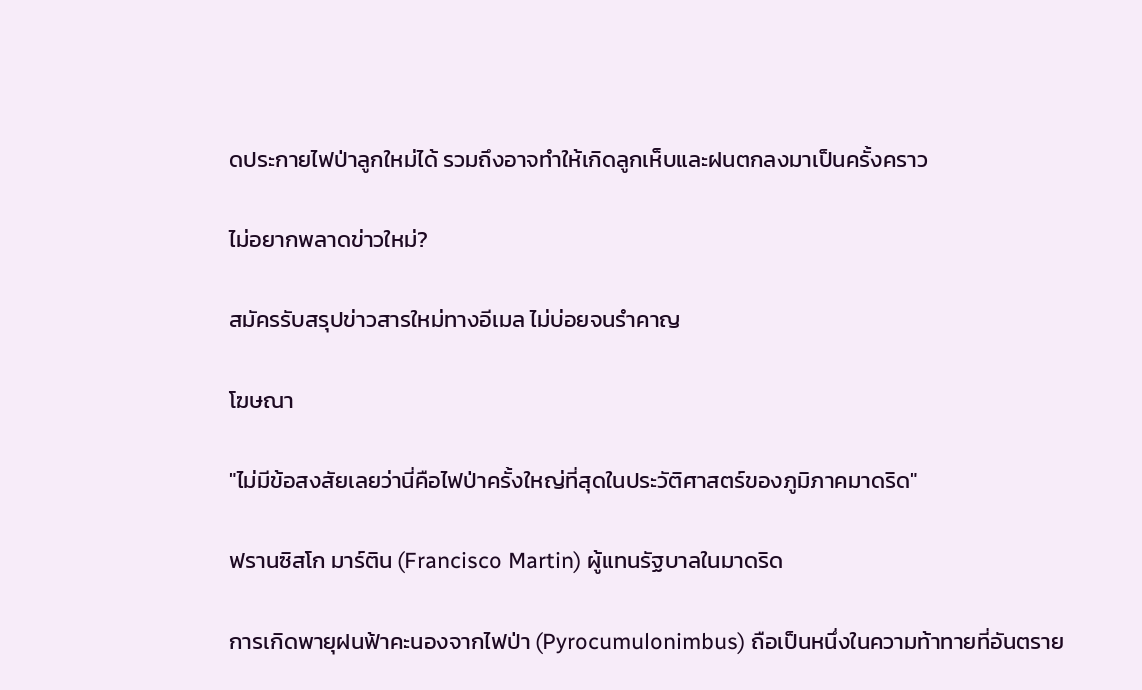ดประกายไฟป่าลูกใหม่ได้ รวมถึงอาจทำให้เกิดลูกเห็บและฝนตกลงมาเป็นครั้งคราว

ไม่อยากพลาดข่าวใหม่?

สมัครรับสรุปข่าวสารใหม่ทางอีเมล ไม่บ่อยจนรำคาญ

โฆษณา

"ไม่มีข้อสงสัยเลยว่านี่คือไฟป่าครั้งใหญ่ที่สุดในประวัติศาสตร์ของภูมิภาคมาดริด"

ฟรานซิสโก มาร์ติน (Francisco Martin) ผู้แทนรัฐบาลในมาดริด

การเกิดพายุฝนฟ้าคะนองจากไฟป่า (Pyrocumulonimbus) ถือเป็นหนึ่งในความท้าทายที่อันตราย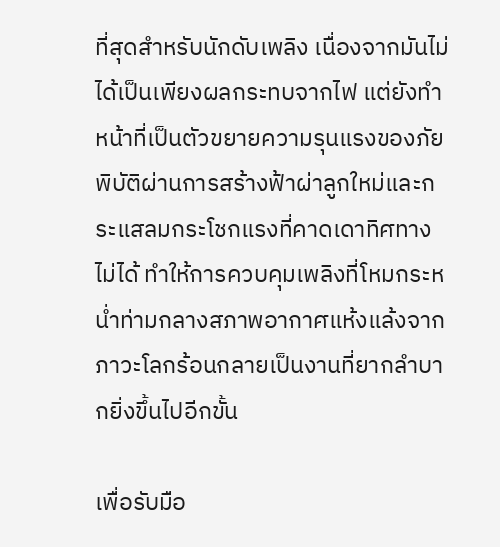ที่สุดสำหรับนักดับเพลิง เนื่องจากมันไม่ได้เป็นเพียงผลกระทบจากไฟ แต่ยังทำหน้าที่เป็นตัวขยายความรุนแรงของภัยพิบัติผ่านการสร้างฟ้าผ่าลูกใหม่และกระแสลมกระโชกแรงที่คาดเดาทิศทางไม่ได้ ทำให้การควบคุมเพลิงที่โหมกระหน่ำท่ามกลางสภาพอากาศแห้งแล้งจากภาวะโลกร้อนกลายเป็นงานที่ยากลำบากยิ่งขึ้นไปอีกขั้น

เพื่อรับมือ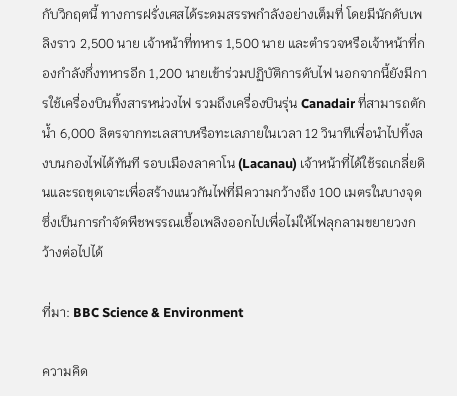กับวิกฤตนี้ ทางการฝรั่งเศสได้ระดมสรรพกำลังอย่างเต็มที่ โดยมีนักดับเพลิงราว 2,500 นาย เจ้าหน้าที่ทหาร 1,500 นาย และตำรวจหรือเจ้าหน้าที่กองกำลังกึ่งทหารอีก 1,200 นายเข้าร่วมปฏิบัติการดับไฟ นอกจากนี้ยังมีการใช้เครื่องบินทิ้งสารหน่วงไฟ รวมถึงเครื่องบินรุ่น Canadair ที่สามารถตักน้ำ 6,000 ลิตรจากทะเลสาบหรือทะเลภายในเวลา 12 วินาทีเพื่อนำไปทิ้งลงบนกองไฟได้ทันที รอบเมืองลาคาโน (Lacanau) เจ้าหน้าที่ได้ใช้รถเกลี่ยดินและรถขุดเจาะเพื่อสร้างแนวกันไฟที่มีความกว้างถึง 100 เมตรในบางจุด ซึ่งเป็นการกำจัดพืชพรรณเชื้อเพลิงออกไปเพื่อไม่ให้ไฟลุกลามขยายวงกว้างต่อไปได้

ที่มา: BBC Science & Environment

ความคิด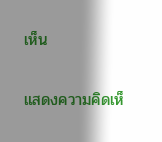เห็น

แสดงความคิดเห็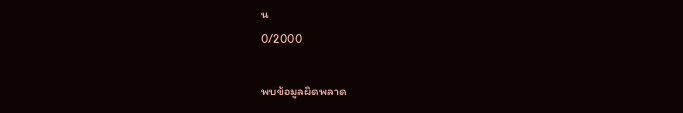น
0/2000

พบข้อมูลผิดพลาด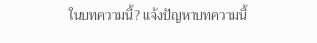ในบทความนี้? แจ้งปัญหาบทความนี้